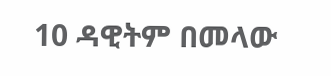10 ዳዊትም በመላው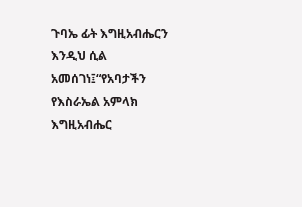ጉባኤ ፊት እግዚአብሔርን እንዲህ ሲል አመሰገነ፤“የአባታችን የእስራኤል አምላክ እግዚአብሔር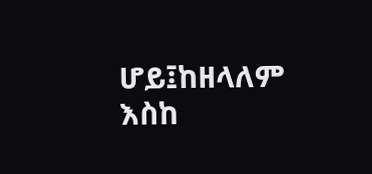ሆይ፤ከዘላለም እስከ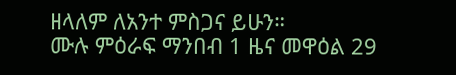ዘላለም ለአንተ ምስጋና ይሁን።
ሙሉ ምዕራፍ ማንበብ 1 ዜና መዋዕል 29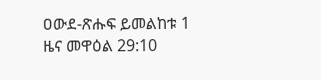ዐውደ-ጽሑፍ ይመልከቱ 1 ዜና መዋዕል 29:10